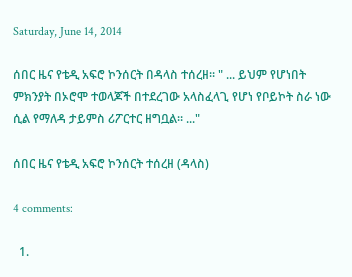Saturday, June 14, 2014

ሰበር ዜና የቴዲ አፍሮ ኮንሰርት በዳላስ ተሰረዘ። " ... ይህም የሆነበት ምክንያት በኦሮሞ ተወላጆች በተደረገው አላስፈላጊ የሆነ የቦይኮት ስራ ነው ሲል የማለዳ ታይምስ ሪፖርተር ዘግቧል። ..."

ሰበር ዜና የቴዲ አፍሮ ኮንሰርት ተሰረዘ (ዳላስ)

4 comments:

  1.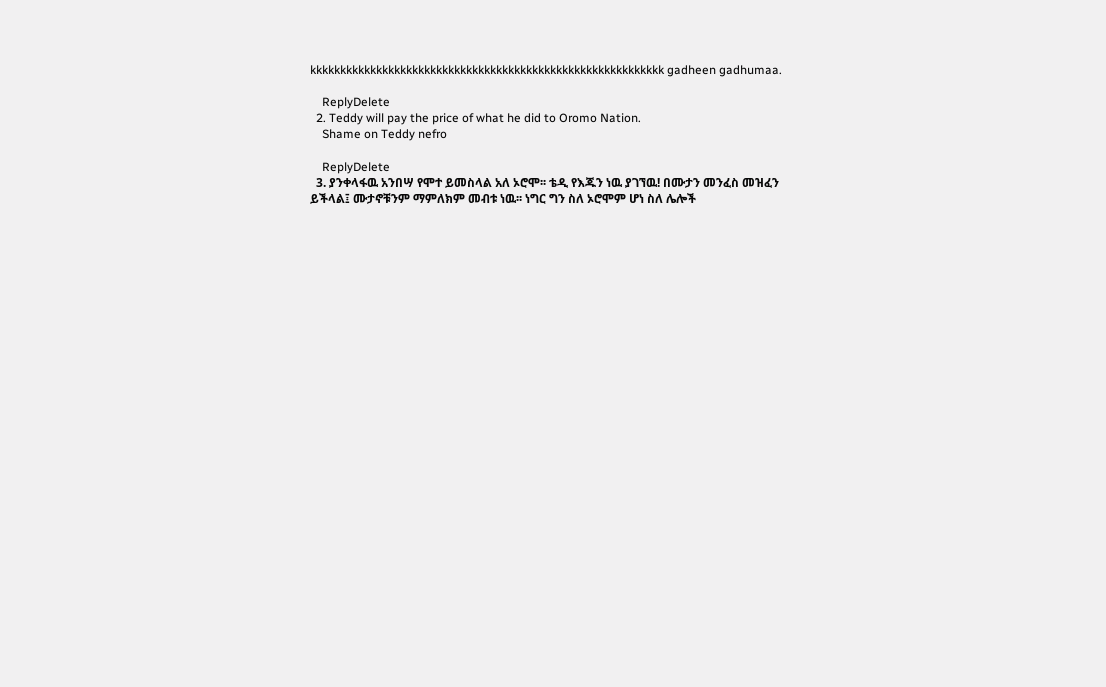kkkkkkkkkkkkkkkkkkkkkkkkkkkkkkkkkkkkkkkkkkkkkkkkkkkkkkkkkkk gadheen gadhumaa.

    ReplyDelete
  2. Teddy will pay the price of what he did to Oromo Nation.
    Shame on Teddy nefro

    ReplyDelete
  3. ያንቀላፋዉ አንበሣ የሞተ ይመስላል አለ ኦሮሞ፡፡ ቴዲ የእጁን ነዉ ያገኘዉ! በሙታን መንፈስ መዝፈን ይችላል፤ ሙታኖቹንም ማምለክም መብቱ ነዉ፡፡ ነግር ግን ስለ ኦሮሞም ሆነ ስለ ሌሎች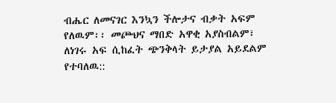ብሔር ለመናገር እንኳን ችሎታና ብቃት አፍም የለዉም፡፡ መጮህና ማበድ አዋቂ አያስብልም፣ ለነገሩ አፍ ሲከፈት ጭንቅላት ይታያል አይደልም የተባለዉ::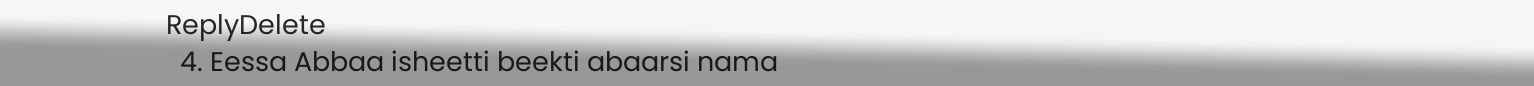ReplyDelete
  4. Eessa Abbaa isheetti beekti abaarsi nama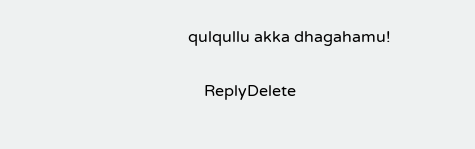qulqullu akka dhagahamu!

    ReplyDelete